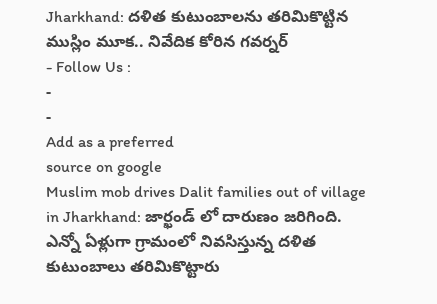Jharkhand: దళిత కుటుంబాలను తరిమికొట్టిన ముస్లిం మూక.. నివేదిక కోరిన గవర్నర్
- Follow Us :
-
-
Add as a preferred
source on google
Muslim mob drives Dalit families out of village in Jharkhand: జార్ఖండ్ లో దారుణం జరిగింది. ఎన్నో ఏళ్లుగా గ్రామంలో నివసిస్తున్న దళిత కుటుంబాలు తరిమికొట్టారు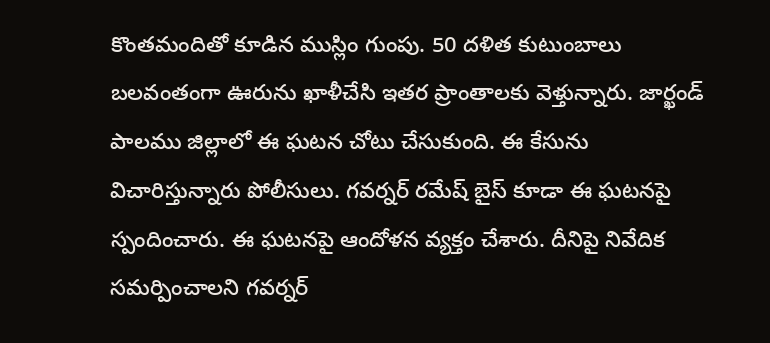కొంతమందితో కూడిన ముస్లిం గుంపు. 50 దళిత కుటుంబాలు బలవంతంగా ఊరును ఖాళీచేసి ఇతర ప్రాంతాలకు వెళ్తున్నారు. జార్ఖండ్ పాలము జిల్లాలో ఈ ఘటన చోటు చేసుకుంది. ఈ కేసును విచారిస్తున్నారు పోలీసులు. గవర్నర్ రమేష్ బైస్ కూడా ఈ ఘటనపై స్పందించారు. ఈ ఘటనపై ఆందోళన వ్యక్తం చేశారు. దీనిపై నివేదిక సమర్పించాలని గవర్నర్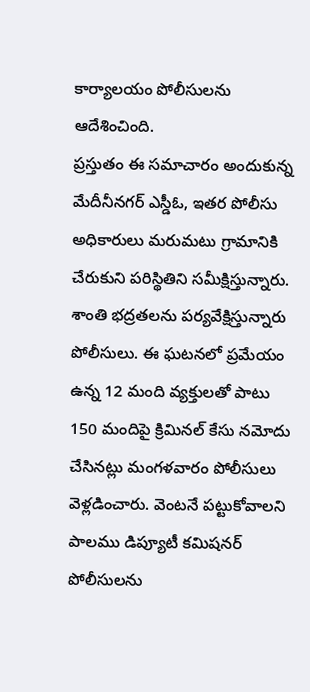కార్యాలయం పోలీసులను ఆదేశించింది.
ప్రస్తుతం ఈ సమాచారం అందుకున్న మేదీనీనగర్ ఎస్డీఓ, ఇతర పోలీసు అధికారులు మరుమటు గ్రామానికి చేరుకుని పరిస్థితిని సమీక్షిస్తున్నారు. శాంతి భద్రతలను పర్యవేక్షిస్తున్నారు పోలీసులు. ఈ ఘటనలో ప్రమేయం ఉన్న 12 మంది వ్యక్తులతో పాటు 150 మందిపై క్రిమినల్ కేసు నమోదు చేసినట్లు మంగళవారం పోలీసులు వెళ్లడించారు. వెంటనే పట్టుకోవాలని పాలము డిప్యూటీ కమిషనర్ పోలీసులను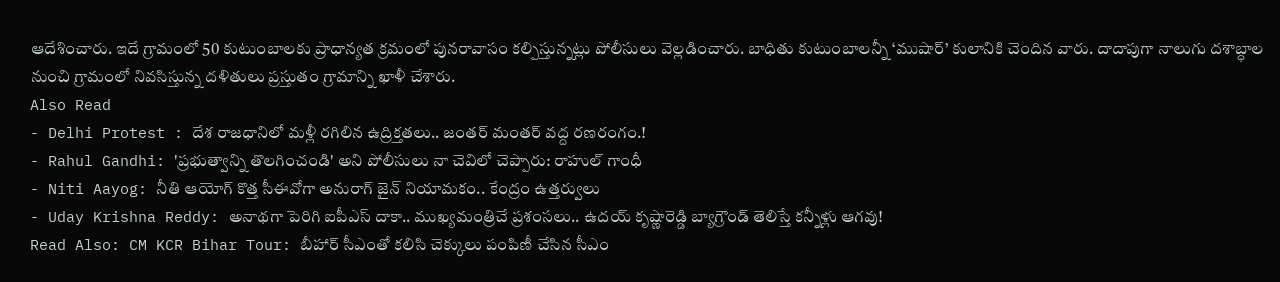ఆదేశించారు. ఇదే గ్రామంలో 50 కుటుంబాలకు ప్రాధాన్యత క్రమంలో పునరావాసం కల్పిస్తున్నట్లు పోలీసులు వెల్లడించారు. బాధితు కుటుంబాలన్నీ ‘ముషార్’ కులానికి చెందిన వారు. దాదాపుగా నాలుగు దశాబ్ధాల నుంచి గ్రామంలో నివసిస్తున్న దళితులు ప్రస్తుతం గ్రామాన్ని ఖాళీ చేశారు.
Also Read
- Delhi Protest : దేశ రాజధానిలో మళ్లీ రగిలిన ఉద్రిక్తతలు.. జంతర్ మంతర్ వద్ద రణరంగం.!
- Rahul Gandhi: 'ప్రభుత్వాన్ని తొలగించండి' అని పోలీసులు నా చెవిలో చెప్పారు: రాహుల్ గాంధీ
- Niti Aayog: నీతి ఆయోగ్ కొత్త సీఈవోగా అనురాగ్ జైన్ నియామకం.. కేంద్రం ఉత్తర్వులు
- Uday Krishna Reddy: అనాథగా పెరిగి ఐపీఎస్ దాకా.. ముఖ్యమంత్రిచే ప్రశంసలు.. ఉదయ్ కృష్ణారెడ్డి బ్యాగ్రౌండ్ తెలిస్తే కన్నీళ్లు ఆగవు!
Read Also: CM KCR Bihar Tour: బీహార్ సీఎంతో కలిసి చెక్కులు పంపిణీ చేసిన సీఎం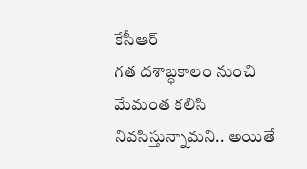కేసీఆర్
గత దశాబ్ధకాలం నుంచి మేమంత కలిసి నివసిస్తున్నామని.. అయితే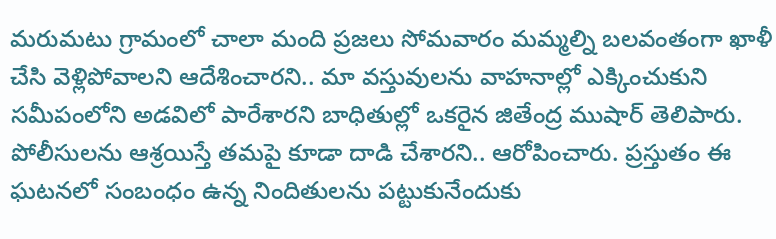మరుమటు గ్రామంలో చాలా మంది ప్రజలు సోమవారం మమ్మల్ని బలవంతంగా ఖాళీ చేసి వెళ్లిపోవాలని ఆదేశించారని.. మా వస్తువులను వాహనాల్లో ఎక్కించుకుని సమీపంలోని అడవిలో పారేశారని బాధితుల్లో ఒకరైన జితేంద్ర ముషార్ తెలిపారు. పోలీసులను ఆశ్రయిస్తే తమపై కూడా దాడి చేశారని.. ఆరోపించారు. ప్రస్తుతం ఈ ఘటనలో సంబంధం ఉన్న నిందితులను పట్టుకునేందుకు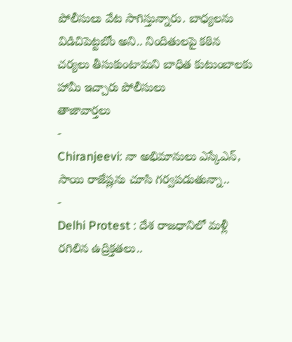పోలీసులు వేట సాగిస్తున్నారు. బాధ్యలను విడిచిపెట్టబోం అని.. నిందితులపై కఠిన చర్యలు తీసుకుంటామని బాధిత కుటుంబాలకు హామీ ఇచ్చారు పోలీసులు
తాజావార్తలు
-
Chiranjeevi: నా అభిమానులు ఎస్కేఎన్, సాయి రాజేష్లను చూసి గర్వపడుతున్నా..
-
Delhi Protest : దేశ రాజధానిలో మళ్లీ రగిలిన ఉద్రిక్తతలు..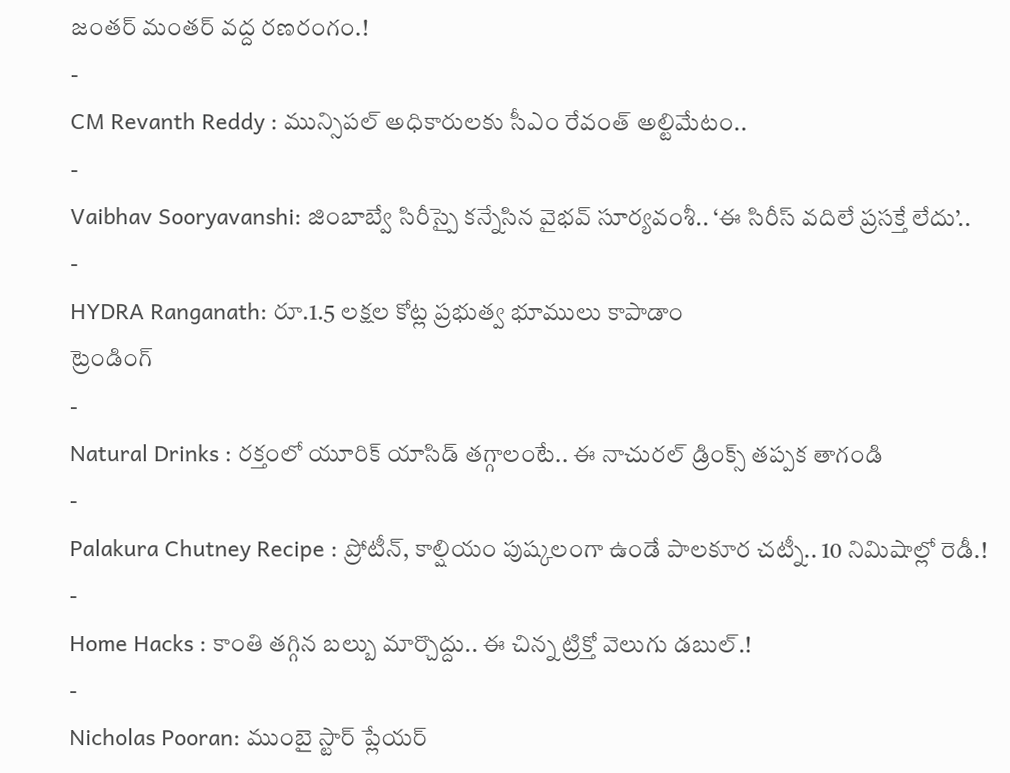జంతర్ మంతర్ వద్ద రణరంగం.!
-
CM Revanth Reddy : మున్సిపల్ అధికారులకు సీఎం రేవంత్ అల్టిమేటం..
-
Vaibhav Sooryavanshi: జింబాబ్వే సిరీస్పై కన్నేసిన వైభవ్ సూర్యవంశీ.. ‘ఈ సిరీస్ వదిలే ప్రసక్తే లేదు’..
-
HYDRA Ranganath: రూ.1.5 లక్షల కోట్ల ప్రభుత్వ భూములు కాపాడాం
ట్రెండింగ్
-
Natural Drinks : రక్తంలో యూరిక్ యాసిడ్ తగ్గాలంటే.. ఈ నాచురల్ డ్రింక్స్ తప్పక తాగండి
-
Palakura Chutney Recipe : ప్రోటీన్, కాల్షియం పుష్కలంగా ఉండే పాలకూర చట్నీ.. 10 నిమిషాల్లో రెడీ.!
-
Home Hacks : కాంతి తగ్గిన బల్బు మార్చొద్దు.. ఈ చిన్న ట్రిక్తో వెలుగు డబుల్.!
-
Nicholas Pooran: ముంబై స్టార్ ప్లేయర్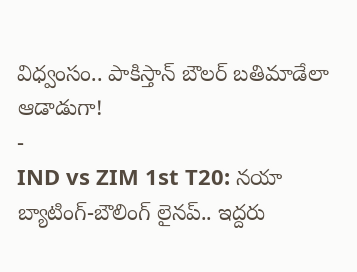విధ్వంసం.. పాకిస్తాన్ బౌలర్ బతిమాడేలా ఆడాడుగా!
-
IND vs ZIM 1st T20: నయా బ్యాటింగ్-బౌలింగ్ లైనప్.. ఇద్దరు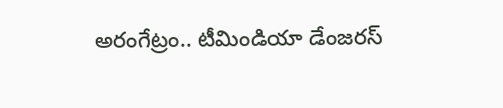అరంగేట్రం.. టీమిండియా డేంజరస్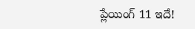ప్లేయింగ్ 11 ఇదే!